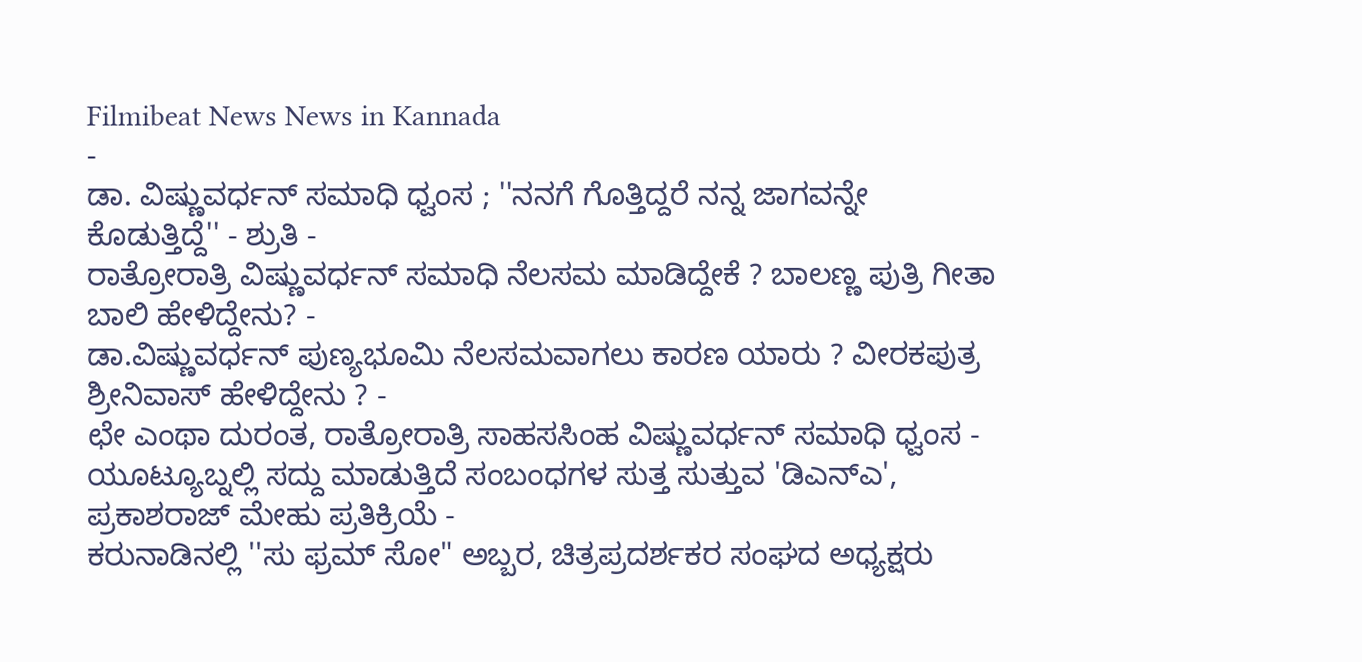Filmibeat News News in Kannada
-
ಡಾ. ವಿಷ್ಣುವರ್ಧನ್ ಸಮಾಧಿ ಧ್ವಂಸ ; ''ನನಗೆ ಗೊತ್ತಿದ್ದರೆ ನನ್ನ ಜಾಗವನ್ನೇ ಕೊಡುತ್ತಿದ್ದೆ'' - ಶ್ರುತಿ -
ರಾತ್ರೋರಾತ್ರಿ ವಿಷ್ಣುವರ್ಧನ್ ಸಮಾಧಿ ನೆಲಸಮ ಮಾಡಿದ್ದೇಕೆ ? ಬಾಲಣ್ಣ ಪುತ್ರಿ ಗೀತಾ ಬಾಲಿ ಹೇಳಿದ್ದೇನು? -
ಡಾ.ವಿಷ್ಣುವರ್ಧನ್ ಪುಣ್ಯಭೂಮಿ ನೆಲಸಮವಾಗಲು ಕಾರಣ ಯಾರು ? ವೀರಕಪುತ್ರ ಶ್ರೀನಿವಾಸ್ ಹೇಳಿದ್ದೇನು ? -
ಛೇ ಎಂಥಾ ದುರಂತ, ರಾತ್ರೋರಾತ್ರಿ ಸಾಹಸಸಿಂಹ ವಿಷ್ಣುವರ್ಧನ್ ಸಮಾಧಿ ಧ್ವಂಸ -
ಯೂಟ್ಯೂಬ್ನಲ್ಲಿ ಸದ್ದು ಮಾಡುತ್ತಿದೆ ಸಂಬಂಧಗಳ ಸುತ್ತ ಸುತ್ತುವ 'ಡಿಎನ್ಎ', ಪ್ರಕಾಶರಾಜ್ ಮೇಹು ಪ್ರತಿಕ್ರಿಯೆ -
ಕರುನಾಡಿನಲ್ಲಿ ''ಸು ಫ್ರಮ್ ಸೋ" ಅಬ್ಬರ, ಚಿತ್ರಪ್ರದರ್ಶಕರ ಸಂಘದ ಅಧ್ಯಕ್ಷರು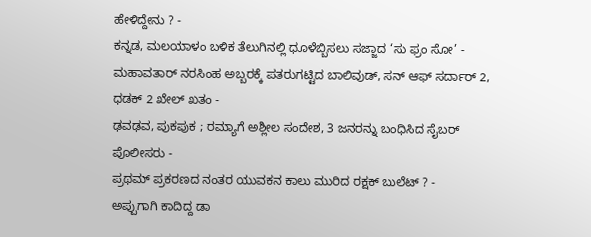ಹೇಳಿದ್ದೇನು ? -
ಕನ್ನಡ, ಮಲಯಾಳಂ ಬಳಿಕ ತೆಲುಗಿನಲ್ಲಿ ಧೂಳೆಬ್ಬಿಸಲು ಸಜ್ಜಾದ ‘ಸು ಫ್ರಂ ಸೋ’ -
ಮಹಾವತಾರ್ ನರಸಿಂಹ ಅಬ್ಬರಕ್ಕೆ ಪತರುಗಟ್ಟಿದ ಬಾಲಿವುಡ್, ಸನ್ ಆಫ್ ಸರ್ದಾರ್ 2, ಧಡಕ್ 2 ಖೇಲ್ ಖತಂ -
ಢವಢವ, ಪುಕಪುಕ ; ರಮ್ಯಾಗೆ ಅಶ್ಲೀಲ ಸಂದೇಶ, 3 ಜನರನ್ನು ಬಂಧಿಸಿದ ಸೈಬರ್ ಪೊಲೀಸರು -
ಪ್ರಥಮ್ ಪ್ರಕರಣದ ನಂತರ ಯುವಕನ ಕಾಲು ಮುರಿದ ರಕ್ಷಕ್ ಬುಲೆಟ್ ? -
ಅಪ್ಪುಗಾಗಿ ಕಾದಿದ್ದ ಡಾ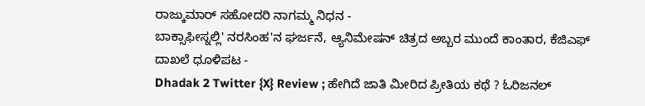ರಾಜ್ಕುಮಾರ್ ಸಹೋದರಿ ನಾಗಮ್ಮ ನಿಧನ -
ಬಾಕ್ಸಾಫೀಸ್ನಲ್ಲಿ' ನರಸಿಂಹ'ನ ಘರ್ಜನೆ, ಆ್ಯನಿಮೇಷನ್ ಚಿತ್ರದ ಅಬ್ಬರ ಮುಂದೆ ಕಾಂತಾರ, ಕೆಜಿಎಫ್ ದಾಖಲೆ ಧೂಳಿಪಟ -
Dhadak 2 Twitter {X} Review ; ಹೇಗಿದೆ ಜಾತಿ ಮೀರಿದ ಪ್ರೀತಿಯ ಕಥೆ ? ಓರಿಜನಲ್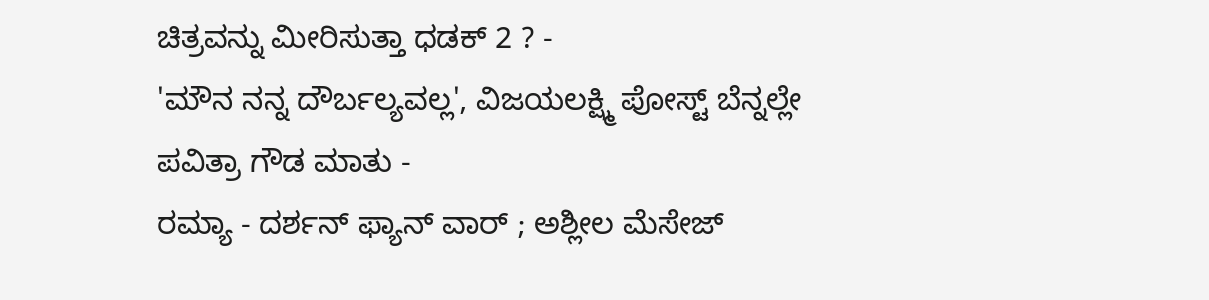ಚಿತ್ರವನ್ನು ಮೀರಿಸುತ್ತಾ ಧಡಕ್ 2 ? -
'ಮೌನ ನನ್ನ ದೌರ್ಬಲ್ಯವಲ್ಲ', ವಿಜಯಲಕ್ಷ್ಮಿ ಪೋಸ್ಟ್ ಬೆನ್ನಲ್ಲೇ ಪವಿತ್ರಾ ಗೌಡ ಮಾತು -
ರಮ್ಯಾ - ದರ್ಶನ್ ಫ್ಯಾನ್ ವಾರ್ ; ಅಶ್ಲೀಲ ಮೆಸೇಜ್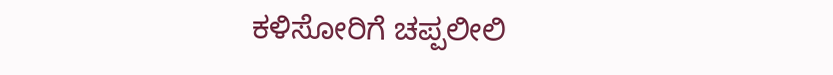ಕಳಿಸೋರಿಗೆ ಚಪ್ಪಲೀಲಿ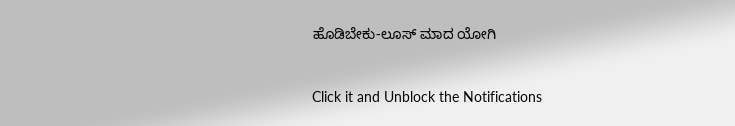ಹೊಡಿಬೇಕು-ಲೂಸ್ ಮಾದ ಯೋಗಿ


Click it and Unblock the Notifications